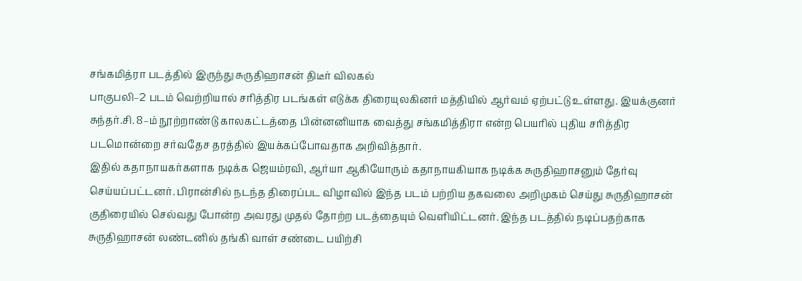சங்கமித்ரா படத்தில் இருந்து சுருதிஹாசன் திடீர் விலகல்
பாகுபலி–2 படம் வெற்றியால் சரித்திர படங்கள் எடுக்க திரையுலகினர் மத்தியில் ஆர்வம் ஏற்பட்டு உள்ளது. இயக்குனர் சுந்தர்.சி. 8–ம் நூற்றாண்டு காலகட்டத்தை பின்னனியாக வைத்து சங்கமித்திரா என்ற பெயரில் புதிய சரித்திர படமொன்றை சர்வதேச தரத்தில் இயக்கப்போவதாக அறிவித்தார்.
இதில் கதாநாயகர்களாக நடிக்க ஜெயம்ரவி, ஆர்யா ஆகியோரும் கதாநாயகியாக நடிக்க சுருதிஹாசனும் தேர்வு செய்யப்பட்டனர். பிரான்சில் நடந்த திரைப்பட விழாவில் இந்த படம் பற்றிய தகவலை அறிமுகம் செய்து சுருதிஹாசன் குதிரையில் செல்வது போன்ற அவரது முதல் தோற்ற படத்தையும் வெளியிட்டனர். இந்த படத்தில் நடிப்பதற்காக சுருதிஹாசன் லண்டனில் தங்கி வாள் சண்டை பயிற்சி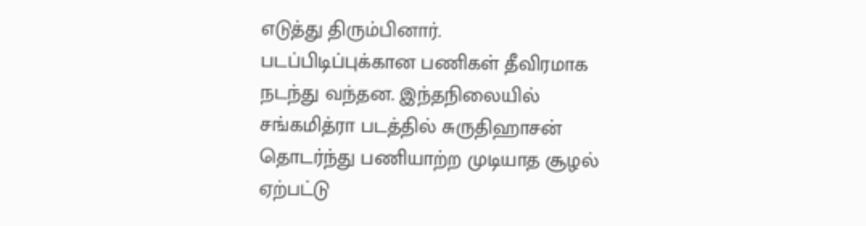எடுத்து திரும்பினார்.
படப்பிடிப்புக்கான பணிகள் தீவிரமாக நடந்து வந்தன. இந்தநிலையில் சங்கமித்ரா படத்தில் சுருதிஹாசன் தொடர்ந்து பணியாற்ற முடியாத சூழல் ஏற்பட்டு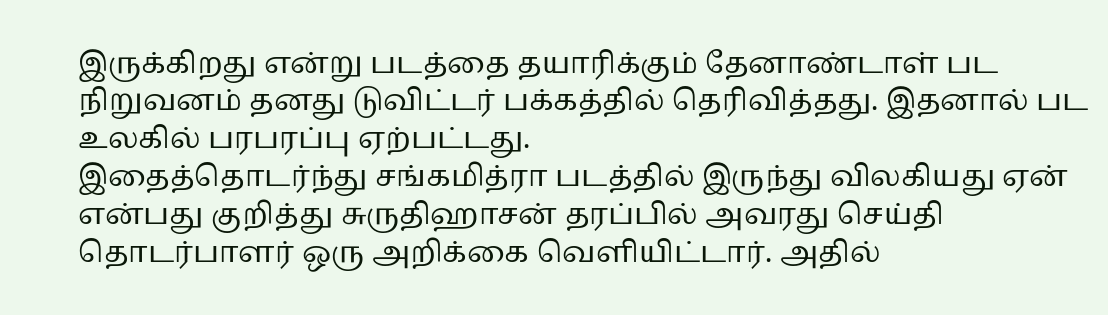இருக்கிறது என்று படத்தை தயாரிக்கும் தேனாண்டாள் பட நிறுவனம் தனது டுவிட்டர் பக்கத்தில் தெரிவித்தது. இதனால் பட உலகில் பரபரப்பு ஏற்பட்டது.
இதைத்தொடர்ந்து சங்கமித்ரா படத்தில் இருந்து விலகியது ஏன் என்பது குறித்து சுருதிஹாசன் தரப்பில் அவரது செய்தி தொடர்பாளர் ஒரு அறிக்கை வெளியிட்டார். அதில்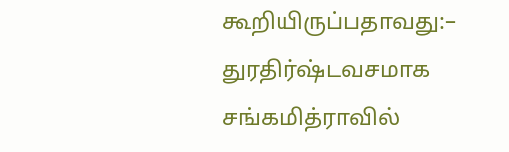கூறியிருப்பதாவது:–
துரதிர்ஷ்டவசமாக சங்கமித்ராவில்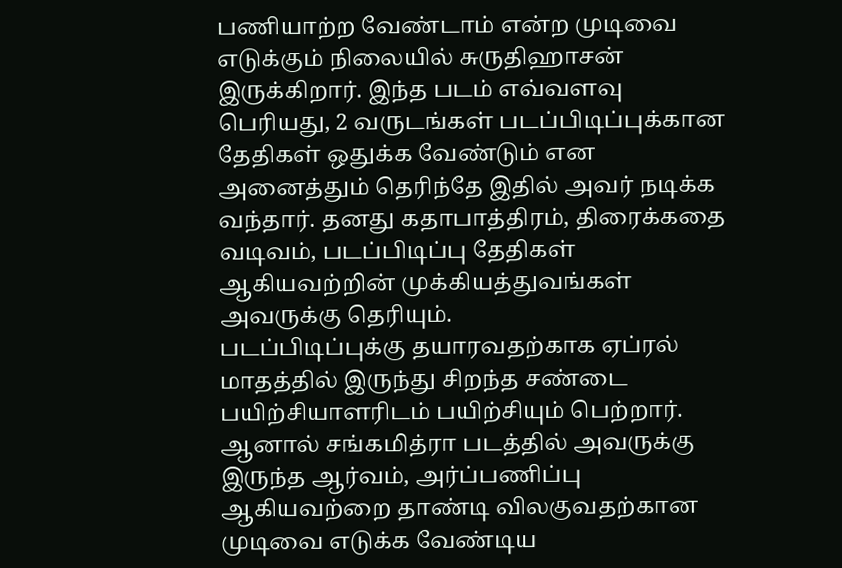பணியாற்ற வேண்டாம் என்ற முடிவை எடுக்கும் நிலையில் சுருதிஹாசன் இருக்கிறார். இந்த படம் எவ்வளவு பெரியது, 2 வருடங்கள் படப்பிடிப்புக்கான தேதிகள் ஒதுக்க வேண்டும் என அனைத்தும் தெரிந்தே இதில் அவர் நடிக்க வந்தார். தனது கதாபாத்திரம், திரைக்கதை வடிவம், படப்பிடிப்பு தேதிகள் ஆகியவற்றின் முக்கியத்துவங்கள் அவருக்கு தெரியும்.
படப்பிடிப்புக்கு தயாரவதற்காக ஏப்ரல் மாதத்தில் இருந்து சிறந்த சண்டை பயிற்சியாளரிடம் பயிற்சியும் பெற்றார். ஆனால் சங்கமித்ரா படத்தில் அவருக்கு இருந்த ஆர்வம், அர்ப்பணிப்பு ஆகியவற்றை தாண்டி விலகுவதற்கான முடிவை எடுக்க வேண்டிய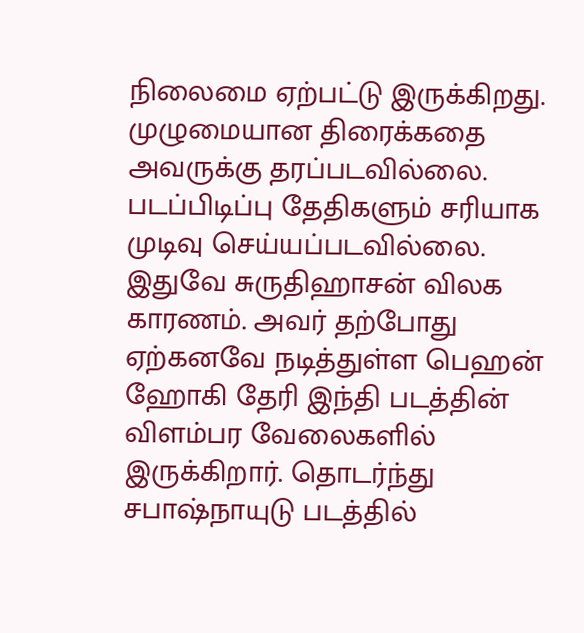நிலைமை ஏற்பட்டு இருக்கிறது. முழுமையான திரைக்கதை அவருக்கு தரப்படவில்லை. படப்பிடிப்பு தேதிகளும் சரியாக முடிவு செய்யப்படவில்லை.
இதுவே சுருதிஹாசன் விலக காரணம். அவர் தற்போது ஏற்கனவே நடித்துள்ள பெஹன் ஹோகி தேரி இந்தி படத்தின் விளம்பர வேலைகளில் இருக்கிறார். தொடர்ந்து சபாஷ்நாயுடு படத்தில்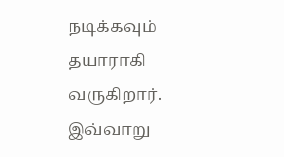நடிக்கவும் தயாராகி வருகிறார். இவ்வாறு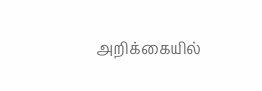அறிக்கையில்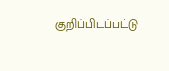குறிப்பிடப்பட்டு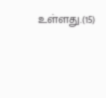உள்ளது.(15)